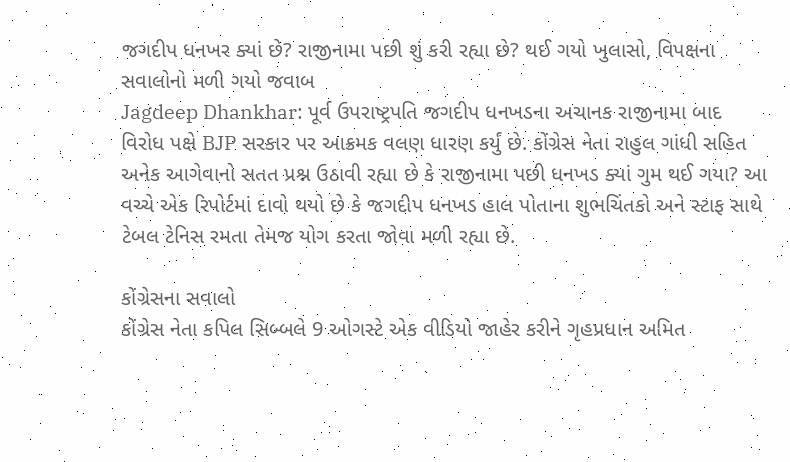જગદીપ ધનખર ક્યાં છે? રાજીનામા પછી શું કરી રહ્યા છે? થઈ ગયો ખુલાસો, વિપક્ષના સવાલોનો મળી ગયો જવાબ
Jagdeep Dhankhar: પૂર્વ ઉપરાષ્ટ્રપતિ જગદીપ ધનખડના અચાનક રાજીનામા બાદ વિરોધ પક્ષે BJP સરકાર પર આક્રમક વલણ ધારણ કર્યું છે. કોંગ્રેસ નેતા રાહુલ ગાંધી સહિત અનેક આગેવાનો સતત પ્રશ્ન ઉઠાવી રહ્યા છે કે રાજીનામા પછી ધનખડ ક્યાં ગુમ થઈ ગયા? આ વચ્ચે એક રિપોર્ટમાં દાવો થયો છે કે જગદીપ ધનખડ હાલ પોતાના શુભચિંતકો અને સ્ટાફ સાથે ટેબલ ટેનિસ રમતા તેમજ યોગ કરતા જોવા મળી રહ્યા છે.

કોંગ્રેસના સવાલો
કોંગ્રેસ નેતા કપિલ સિબ્બલે 9 ઓગસ્ટે એક વીડિયો જાહેર કરીને ગૃહપ્રધાન અમિત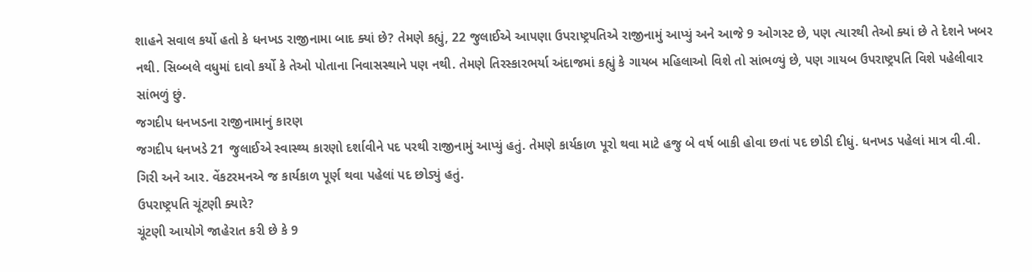શાહને સવાલ કર્યો હતો કે ધનખડ રાજીનામા બાદ ક્યાં છે? તેમણે કહ્યું, 22 જુલાઈએ આપણા ઉપરાષ્ટ્રપતિએ રાજીનામું આપ્યું અને આજે 9 ઓગસ્ટ છે, પણ ત્યારથી તેઓ ક્યાં છે તે દેશને ખબર નથી. સિબ્બલે વધુમાં દાવો કર્યો કે તેઓ પોતાના નિવાસસ્થાને પણ નથી. તેમણે તિરસ્કારભર્યા અંદાજમાં કહ્યું કે ગાયબ મહિલાઓ વિશે તો સાંભળ્યું છે, પણ ગાયબ ઉપરાષ્ટ્રપતિ વિશે પહેલીવાર સાંભળું છું.
જગદીપ ધનખડના રાજીનામાનું કારણ
જગદીપ ધનખડે 21 જુલાઈએ સ્વાસ્થ્ય કારણો દર્શાવીને પદ પરથી રાજીનામું આપ્યું હતું. તેમણે કાર્યકાળ પૂરો થવા માટે હજુ બે વર્ષ બાકી હોવા છતાં પદ છોડી દીધું. ધનખડ પહેલાં માત્ર વી.વી. ગિરી અને આર. વેંકટરમનએ જ કાર્યકાળ પૂર્ણ થવા પહેલાં પદ છોડ્યું હતું.
ઉપરાષ્ટ્રપતિ ચૂંટણી ક્યારે?
ચૂંટણી આયોગે જાહેરાત કરી છે કે 9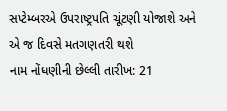સપ્ટેમ્બરએ ઉપરાષ્ટ્રપતિ ચૂંટણી યોજાશે અને એ જ દિવસે મતગણતરી થશે
નામ નોંધણીની છેલ્લી તારીખ: 21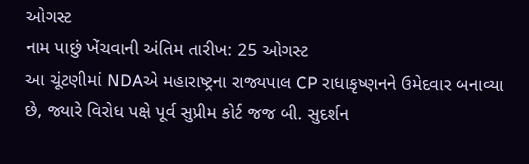ઓગસ્ટ
નામ પાછું ખેંચવાની અંતિમ તારીખ: 25 ઓગસ્ટ
આ ચૂંટણીમાં NDAએ મહારાષ્ટ્રના રાજ્યપાલ CP રાધાકૃષ્ણનને ઉમેદવાર બનાવ્યા છે, જ્યારે વિરોધ પક્ષે પૂર્વ સુપ્રીમ કોર્ટ જજ બી. સુદર્શન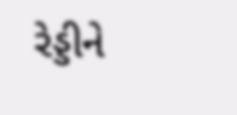રેડ્ડીને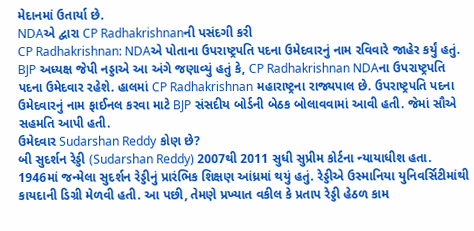મેદાનમાં ઉતાર્યા છે.
NDAએ દ્વારા CP Radhakrishnanની પસંદગી કરી
CP Radhakrishnan: NDAએ પોતાના ઉપરાષ્ટ્રપતિ પદના ઉમેદવારનું નામ રવિવારે જાહેર કર્યું હતું. BJP અધ્યક્ષ જેપી નડ્ડાએ આ અંગે જણાવ્યું હતું કે, CP Radhakrishnan NDAના ઉપરાષ્ટ્રપતિ પદના ઉમેદવાર રહેશે. હાલમાં CP Radhakrishnan મહારાષ્ટ્રના રાજ્યપાલ છે. ઉપરાષ્ટ્રપતિ પદના ઉમેદવારનું નામ ફાઈનલ કરવા માટે BJP સંસદીય બોર્ડની બેઠક બોલાવવામાં આવી હતી. જેમાં સૌએ સહમતિ આપી હતી.
ઉમેદવાર Sudarshan Reddy કોણ છે?
બી સુદર્શન રેડ્ડી (Sudarshan Reddy) 2007થી 2011 સુધી સુપ્રીમ કોર્ટના ન્યાયાધીશ હતા. 1946માં જન્મેલા સુદર્શન રેડ્ડીનું પ્રારંભિક શિક્ષણ આંધ્રમાં થયું હતું. રેડ્ડીએ ઉસ્માનિયા યુનિવર્સિટીમાંથી કાયદાની ડિગ્રી મેળવી હતી. આ પછી, તેમણે પ્રખ્યાત વકીલ કે પ્રતાપ રેડ્ડી હેઠળ કામ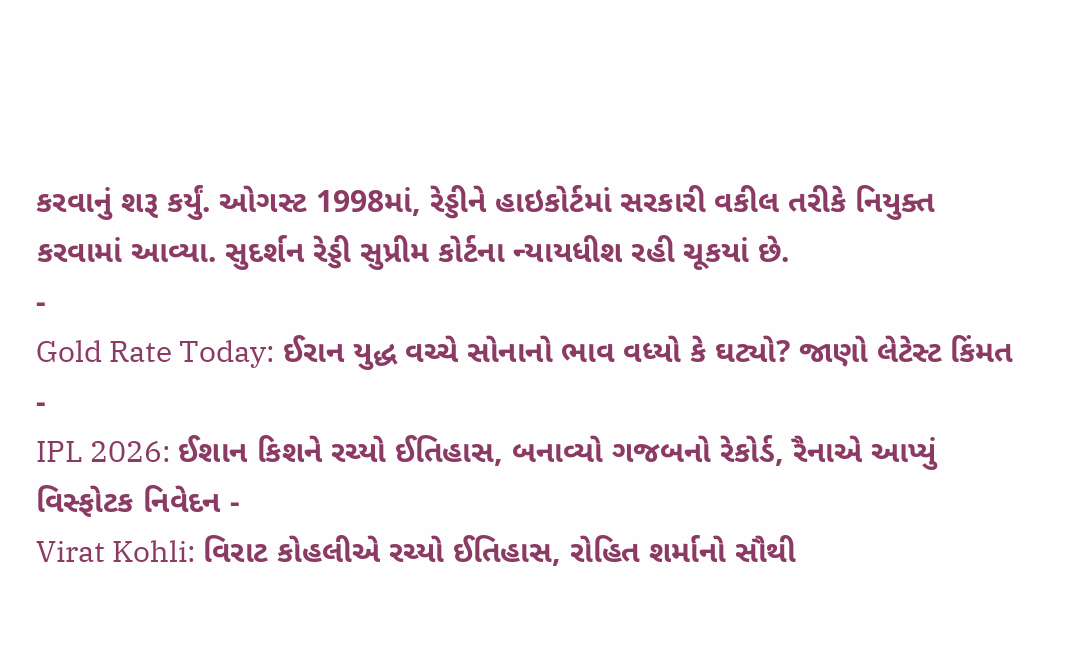કરવાનું શરૂ કર્યું. ઓગસ્ટ 1998માં, રેડ્ડીને હાઇકોર્ટમાં સરકારી વકીલ તરીકે નિયુક્ત કરવામાં આવ્યા. સુદર્શન રેડ્ડી સુપ્રીમ કોર્ટના ન્યાયધીશ રહી ચૂકયાં છે.
-
Gold Rate Today: ઈરાન યુદ્ધ વચ્ચે સોનાનો ભાવ વધ્યો કે ઘટ્યો? જાણો લેટેસ્ટ કિંમત -
IPL 2026: ઈશાન કિશને રચ્યો ઈતિહાસ, બનાવ્યો ગજબનો રેકોર્ડ, રૈનાએ આપ્યું વિસ્ફોટક નિવેદન -
Virat Kohli: વિરાટ કોહલીએ રચ્યો ઈતિહાસ, રોહિત શર્માનો સૌથી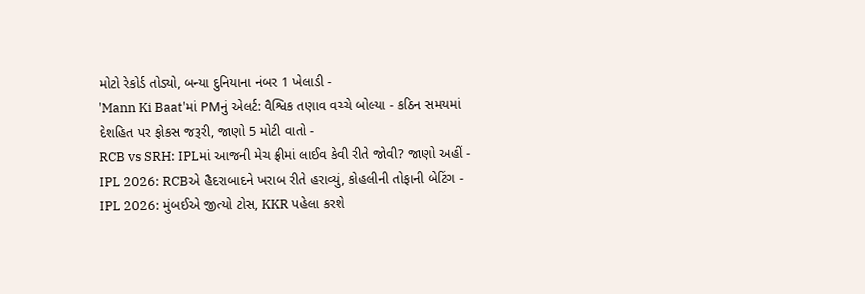મોટો રેકોર્ડ તોડ્યો, બન્યા દુનિયાના નંબર 1 ખેલાડી -
'Mann Ki Baat'માં PMનું એલર્ટ: વૈશ્વિક તણાવ વચ્ચે બોલ્યા - કઠિન સમયમાં દેશહિત પર ફોકસ જરૂરી, જાણો 5 મોટી વાતો -
RCB vs SRH: IPLમાં આજની મેચ ફ્રીમાં લાઈવ કેવી રીતે જોવી? જાણો અહીં -
IPL 2026: RCBએ હૈદરાબાદને ખરાબ રીતે હરાવ્યું, કોહલીની તોફાની બેટિંગ -
IPL 2026: મુંબઈએ જીત્યો ટોસ, KKR પહેલા કરશે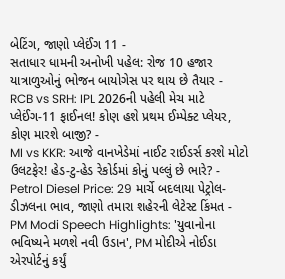બેટિંગ, જાણો પ્લેઈંગ 11 -
સતાધાર ધામની અનોખી પહેલ: રોજ 10 હજાર યાત્રાળુઓનું ભોજન બાયોગેસ પર થાય છે તૈયાર -
RCB vs SRH: IPL 2026ની પહેલી મેચ માટે પ્લેઈંગ-11 ફાઈનલ! કોણ હશે પ્રથમ ઈમ્પેક્ટ પ્લેયર, કોણ મારશે બાજી? -
MI vs KKR: આજે વાનખેડેમાં નાઈટ રાઈડર્સ કરશે મોટો ઉલટફેર! હેડ-ટુ-હેડ રેકોર્ડમાં કોનું પલ્લું છે ભારે? -
Petrol Diesel Price: 29 માર્ચે બદલાયા પેટ્રોલ-ડીઝલના ભાવ, જાણો તમારા શહેરની લેટેસ્ટ કિંમત -
PM Modi Speech Highlights: 'યુવાનોના ભવિષ્યને મળશે નવી ઉડાન', PM મોદીએ નોઈડા એરપોર્ટનું કર્યું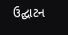ઉદ્ઘાટન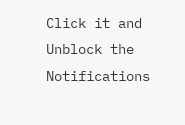Click it and Unblock the Notifications